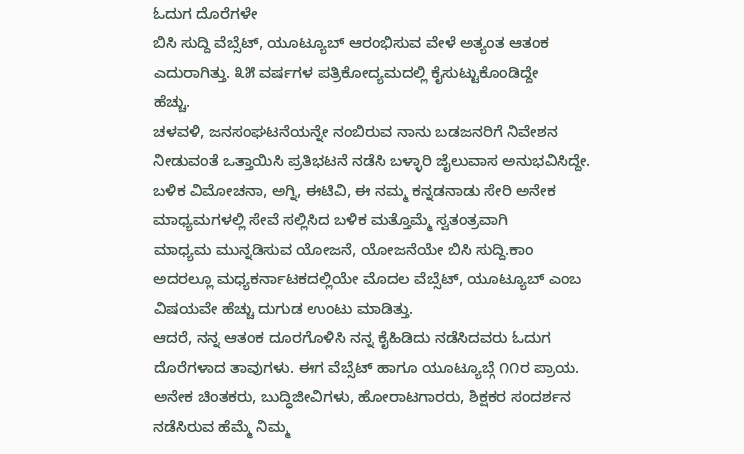ಓದುಗ ದೊರೆಗಳೇ
ಬಿಸಿ ಸುದ್ದಿ ವೆಬ್ಸೆಟ್, ಯೂಟ್ಯೂಬ್ ಆರಂಭಿಸುವ ವೇಳೆ ಅತ್ಯಂತ ಆತಂಕ
ಎದುರಾಗಿತ್ತು. ೩೫ ವರ್ಷಗಳ ಪತ್ರಿಕೋದ್ಯಮದಲ್ಲಿ ಕೈಸುಟ್ಟುಕೊಂಡಿದ್ದೇ
ಹೆಚ್ಚು.
ಚಳವಳಿ, ಜನಸಂಘಟನೆಯನ್ನೇ ನಂಬಿರುವ ನಾನು ಬಡಜನರಿಗೆ ನಿವೇಶನ
ನೀಡುವಂತೆ ಒತ್ತಾಯಿಸಿ ಪ್ರತಿಭಟನೆ ನಡೆಸಿ ಬಳ್ಳಾರಿ ಜೈಲುವಾಸ ಅನುಭವಿಸಿದ್ದೇ.
ಬಳಿಕ ವಿಮೋಚನಾ, ಅಗ್ನಿ, ಈಟಿವಿ, ಈ ನಮ್ಮ ಕನ್ನಡನಾಡು ಸೇರಿ ಅನೇಕ
ಮಾಧ್ಯಮಗಳಲ್ಲಿ ಸೇವೆ ಸಲ್ಲಿಸಿದ ಬಳಿಕ ಮತ್ತೊಮ್ಮೆ ಸ್ವತಂತ್ರವಾಗಿ
ಮಾಧ್ಯಮ ಮುನ್ನಡಿಸುವ ಯೋಜನೆ, ಯೋಜನೆಯೇ ಬಿಸಿ ಸುದ್ದಿ.ಕಾಂ
ಅದರಲ್ಲೂ ಮಧ್ಯಕರ್ನಾಟಕದಲ್ಲಿಯೇ ಮೊದಲ ವೆಬ್ಸೆಟ್, ಯೂಟ್ಯೂಬ್ ಎಂಬ
ವಿಷಯವೇ ಹೆಚ್ಚು ದುಗುಡ ಉಂಟು ಮಾಡಿತ್ತು.
ಆದರೆ, ನನ್ನ ಆತಂಕ ದೂರಗೊಳಿಸಿ ನನ್ನ ಕೈಹಿಡಿದು ನಡೆಸಿದವರು ಓದುಗ
ದೊರೆಗಳಾದ ತಾವುಗಳು. ಈಗ ವೆಬ್ಸೆಟ್ ಹಾಗೂ ಯೂಟ್ಯೂಬ್ಗೆ ೧೧ರ ಪ್ರಾಯ.
ಅನೇಕ ಚಿಂತಕರು, ಬುದ್ಧಿಜೀವಿಗಳು, ಹೋರಾಟಗಾರರು, ಶಿಕ್ಷಕರ ಸಂದರ್ಶನ
ನಡೆಸಿರುವ ಹೆಮ್ಮೆ ನಿಮ್ಮ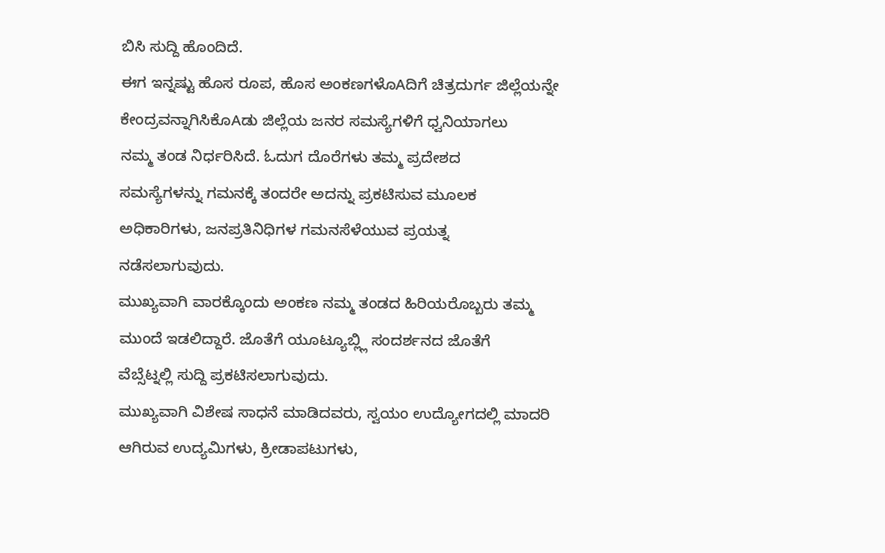ಬಿಸಿ ಸುದ್ದಿ ಹೊಂದಿದೆ.
ಈಗ ಇನ್ನಷ್ಟು ಹೊಸ ರೂಪ, ಹೊಸ ಅಂಕಣಗಳೊAದಿಗೆ ಚಿತ್ರದುರ್ಗ ಜಿಲ್ಲೆಯನ್ನೇ
ಕೇಂದ್ರವನ್ನಾಗಿಸಿಕೊAಡು ಜಿಲ್ಲೆಯ ಜನರ ಸಮಸ್ಯೆಗಳಿಗೆ ಧ್ವನಿಯಾಗಲು
ನಮ್ಮ ತಂಡ ನಿರ್ಧರಿಸಿದೆ. ಓದುಗ ದೊರೆಗಳು ತಮ್ಮ ಪ್ರದೇಶದ
ಸಮಸ್ಯೆಗಳನ್ನು ಗಮನಕ್ಕೆ ತಂದರೇ ಅದನ್ನು ಪ್ರಕಟಿಸುವ ಮೂಲಕ
ಅಧಿಕಾರಿಗಳು, ಜನಪ್ರತಿನಿಧಿಗಳ ಗಮನಸೆಳೆಯುವ ಪ್ರಯತ್ನ
ನಡೆಸಲಾಗುವುದು.
ಮುಖ್ಯವಾಗಿ ವಾರಕ್ಕೊಂದು ಅಂಕಣ ನಮ್ಮ ತಂಡದ ಹಿರಿಯರೊಬ್ಬರು ತಮ್ಮ
ಮುಂದೆ ಇಡಲಿದ್ದಾರೆ. ಜೊತೆಗೆ ಯೂಟ್ಯೂಬ್ಲ್ಲಿ ಸಂದರ್ಶನದ ಜೊತೆಗೆ
ವೆಬ್ಸೆಟ್ನಲ್ಲಿ ಸುದ್ದಿ ಪ್ರಕಟಿಸಲಾಗುವುದು.
ಮುಖ್ಯವಾಗಿ ವಿಶೇಷ ಸಾಧನೆ ಮಾಡಿದವರು, ಸ್ವಯಂ ಉದ್ಯೋಗದಲ್ಲಿ ಮಾದರಿ
ಆಗಿರುವ ಉದ್ಯಮಿಗಳು, ಕ್ರೀಡಾಪಟುಗಳು,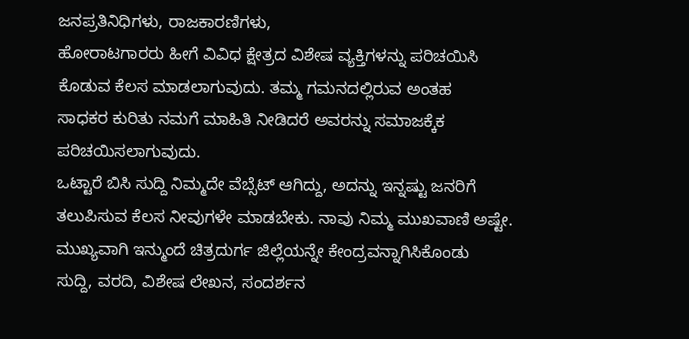ಜನಪ್ರತಿನಿಧಿಗಳು, ರಾಜಕಾರಣಿಗಳು,
ಹೋರಾಟಗಾರರು ಹೀಗೆ ವಿವಿಧ ಕ್ಷೇತ್ರದ ವಿಶೇಷ ವ್ಯಕ್ತಿಗಳನ್ನು ಪರಿಚಯಿಸಿ
ಕೊಡುವ ಕೆಲಸ ಮಾಡಲಾಗುವುದು. ತಮ್ಮ ಗಮನದಲ್ಲಿರುವ ಅಂತಹ
ಸಾಧಕರ ಕುರಿತು ನಮಗೆ ಮಾಹಿತಿ ನೀಡಿದರೆ ಅವರನ್ನು ಸಮಾಜಕ್ಕೆಕ
ಪರಿಚಯಿಸಲಾಗುವುದು.
ಒಟ್ಟಾರೆ ಬಿಸಿ ಸುದ್ದಿ ನಿಮ್ಮದೇ ವೆಬ್ಸೆಟ್ ಆಗಿದ್ದು, ಅದನ್ನು ಇನ್ನಷ್ಟು ಜನರಿಗೆ
ತಲುಪಿಸುವ ಕೆಲಸ ನೀವುಗಳೇ ಮಾಡಬೇಕು. ನಾವು ನಿಮ್ಮ ಮುಖವಾಣಿ ಅಷ್ಟೇ.
ಮುಖ್ಯವಾಗಿ ಇನ್ಮುಂದೆ ಚಿತ್ರದುರ್ಗ ಜಿಲ್ಲೆಯನ್ನೇ ಕೇಂದ್ರವನ್ನಾಗಿಸಿಕೊಂಡು
ಸುದ್ದಿ, ವರದಿ, ವಿಶೇಷ ಲೇಖನ, ಸಂದರ್ಶನ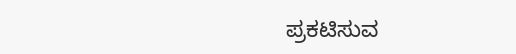ಪ್ರಕಟಿಸುವ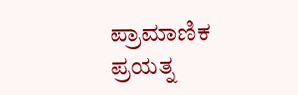ಪ್ರಾಮಾಣಿಕ
ಪ್ರಯತ್ನ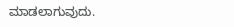ಮಾಡಲಾಗುವುದು.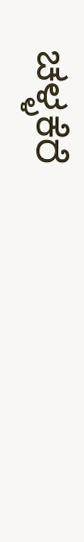ಚಳ್ಳಕೆರೆ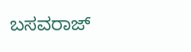ಬಸವರಾಜ್